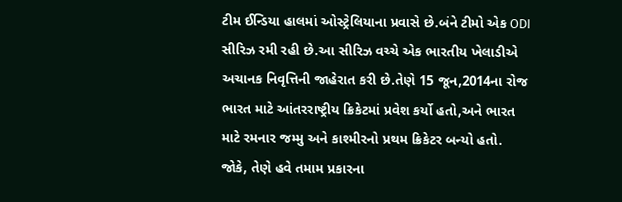ટીમ ઈન્ડિયા હાલમાં ઓસ્ટ્રેલિયાના પ્રવાસે છે.બંને ટીમો એક ODI સીરિઝ રમી રહી છે.આ સીરિઝ વચ્ચે એક ભારતીય ખેલાડીએ અચાનક નિવૃત્તિની જાહેરાત કરી છે.તેણે 15 જૂન,2014ના રોજ ભારત માટે આંતરરાષ્ટ્રીય ક્રિકેટમાં પ્રવેશ કર્યો હતો,અને ભારત માટે રમનાર જમ્મુ અને કાશ્મીરનો પ્રથમ ક્રિકેટર બન્યો હતો. જોકે, તેણે હવે તમામ પ્રકારના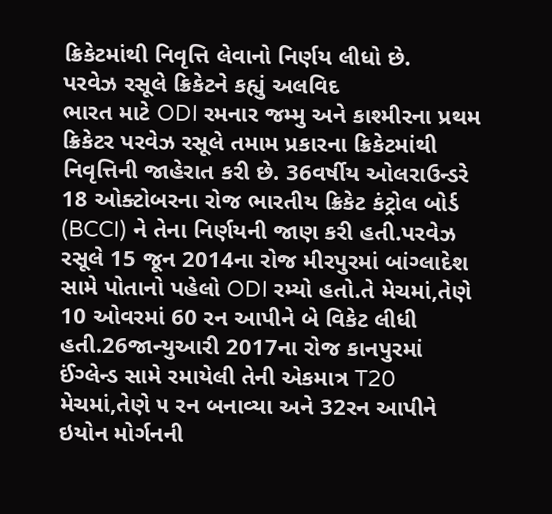ક્રિકેટમાંથી નિવૃત્તિ લેવાનો નિર્ણય લીધો છે.
પરવેઝ રસૂલે ક્રિકેટને કહ્યું અલવિદ
ભારત માટે ODI રમનાર જમ્મુ અને કાશ્મીરના પ્રથમ ક્રિકેટર પરવેઝ રસૂલે તમામ પ્રકારના ક્રિકેટમાંથી નિવૃત્તિની જાહેરાત કરી છે. 36વર્ષીય ઓલરાઉન્ડરે 18 ઓક્ટોબરના રોજ ભારતીય ક્રિકેટ કંટ્રોલ બોર્ડ (BCCI) ને તેના નિર્ણયની જાણ કરી હતી.પરવેઝ રસૂલે 15 જૂન 2014ના રોજ મીરપુરમાં બાંગ્લાદેશ સામે પોતાનો પહેલો ODI રમ્યો હતો.તે મેચમાં,તેણે 10 ઓવરમાં 60 રન આપીને બે વિકેટ લીધી હતી.26જાન્યુઆરી 2017ના રોજ કાનપુરમાં ઈંગ્લેન્ડ સામે રમાયેલી તેની એકમાત્ર T20 મેચમાં,તેણે ૫ રન બનાવ્યા અને 32રન આપીને ઇયોન મોર્ગનની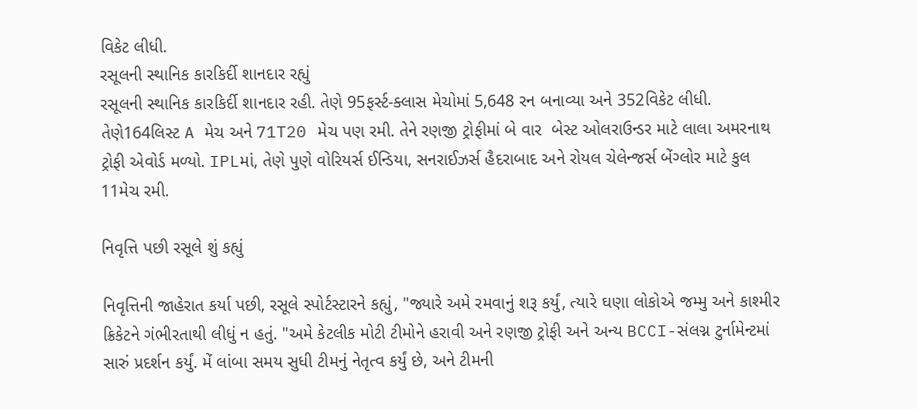વિકેટ લીધી.
રસૂલની સ્થાનિક કારકિર્દી શાનદાર રહ્યું
રસૂલની સ્થાનિક કારકિર્દી શાનદાર રહી. તેણે 95ફર્સ્ટ-ક્લાસ મેચોમાં 5,648 રન બનાવ્યા અને 352વિકેટ લીધી. તેણે164લિસ્ટ A મેચ અને 71T20 મેચ પણ રમી. તેને રણજી ટ્રોફીમાં બે વાર  બેસ્ટ ઓલરાઉન્ડર માટે લાલા અમરનાથ ટ્રોફી એવોર્ડ મળ્યો. IPLમાં, તેણે પુણે વોરિયર્સ ઈન્ડિયા, સનરાઈઝર્સ હૈદરાબાદ અને રોયલ ચેલેન્જર્સ બેંગ્લોર માટે કુલ 11મેચ રમી.

નિવૃત્તિ પછી રસૂલે શું કહ્યું

નિવૃત્તિની જાહેરાત કર્યા પછી, રસૂલે સ્પોર્ટસ્ટારને કહ્યું, "જ્યારે અમે રમવાનું શરૂ કર્યું, ત્યારે ઘણા લોકોએ જમ્મુ અને કાશ્મીર ક્રિકેટને ગંભીરતાથી લીધું ન હતું. "અમે કેટલીક મોટી ટીમોને હરાવી અને રણજી ટ્રોફી અને અન્ય BCCI-સંલગ્ન ટુર્નામેન્ટમાં સારું પ્રદર્શન કર્યું. મેં લાંબા સમય સુધી ટીમનું નેતૃત્વ કર્યું છે, અને ટીમની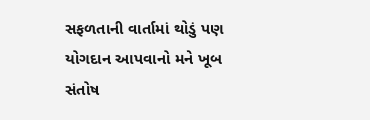સફળતાની વાર્તામાં થોડું પણ યોગદાન આપવાનો મને ખૂબ સંતોષ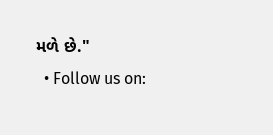મળે છે."
  • Follow us on: